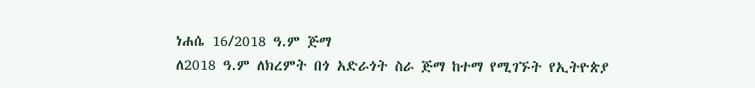ነሐሴ 16/2018 ዓ.ም ጅማ
ለ2018 ዓ.ም ለክረምት በጎ አድራጎት ስራ ጅማ ከተማ የሚገኙት የኢትዮጵያ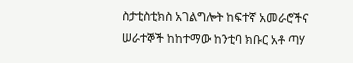ስታቲስቲክስ አገልግሎት ከፍተኛ አመራሮችና ሠራተኞች ከከተማው ከንቲባ ክቡር አቶ ጣሃ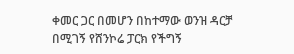ቀመር ጋር በመሆን በከተማው ወንዝ ዳርቻ በሚገኝ የሸንኮሬ ፓርክ የችግኝ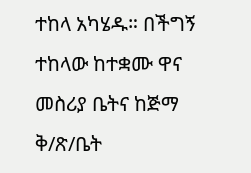ተከላ አካሄዱ። በችግኝ ተከላው ከተቋሙ ዋና መስሪያ ቤትና ከጅማ ቅ/ጽ/ቤት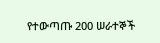የተውጣጡ 200 ሠራተኞች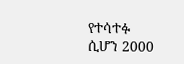የተሳተፉ ሲሆን 2000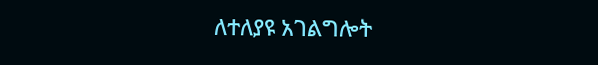ለተለያዩ አገልግሎት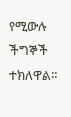የሚውሉ ችግኞች ተክለዋል።